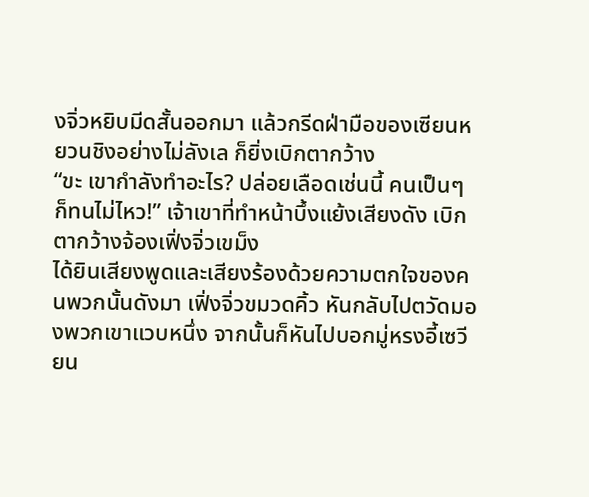งจิ่วหยิบมีดสั้นออกมา แล้วกรีดฝ่ามือของเซียนหยวนชิงอย่างไม่ลังเล ก็ยิ่งเบิกตากว้าง
“ขะ เขากำลังทำอะไร? ปล่อยเลือดเช่นนี้ คนเป็นๆ ก็ทนไม่ไหว!” เจ้าเขาที่ทำหน้าบึ้งแย้งเสียงดัง เบิกตากว้างจ้องเฟิ่งจิ่วเขม็ง
ได้ยินเสียงพูดและเสียงร้องด้วยความตกใจของคนพวกนั้นดังมา เฟิ่งจิ่วขมวดคิ้ว หันกลับไปตวัดมองพวกเขาแวบหนึ่ง จากนั้นก็หันไปบอกมู่หรงอี้เซวียน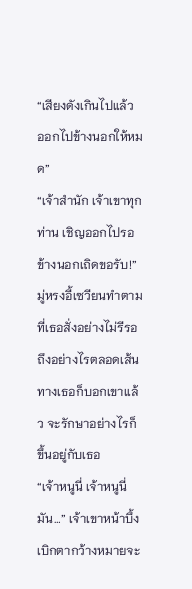“เสียงดังเกินไปแล้ว ออกไปข้างนอกให้หมด”
“เจ้าสำนัก เจ้าเขาทุกท่าน เชิญออกไปรอข้างนอกเถิดขอรับ!” มู่หรงอี้เซวียนทำตามที่เธอสั่งอย่างไม่รีรอ ถึงอย่างไรตลอดเส้นทางเธอก็บอกเขาแล้ว จะรักษาอย่างไรก็ขึ้นอยู่กับเธอ
“เจ้าหนูนี่ เจ้าหนูนี่มัน…” เจ้าเขาหน้าบึ้งเบิกตากว้างหมายจะ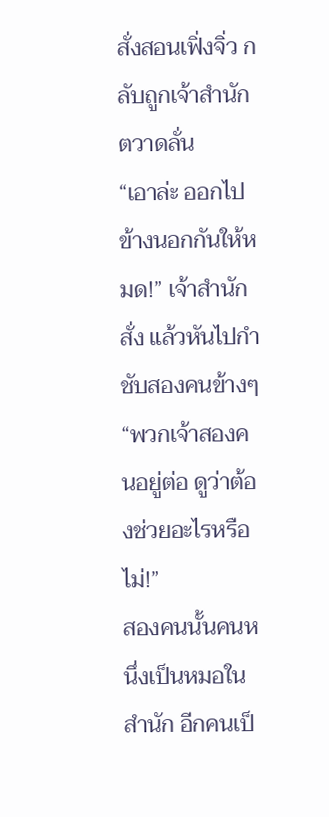สั่งสอนเฟิ่งจิ่ว กลับถูกเจ้าสำนักตวาดลั่น
“เอาล่ะ ออกไปข้างนอกกันให้หมด!” เจ้าสำนักสั่ง แล้วหันไปกำชับสองคนข้างๆ “พวกเจ้าสองคนอยู่ต่อ ดูว่าต้องช่วยอะไรหรือไม่!”
สองคนนั้นคนหนึ่งเป็นหมอในสำนัก อีกคนเป็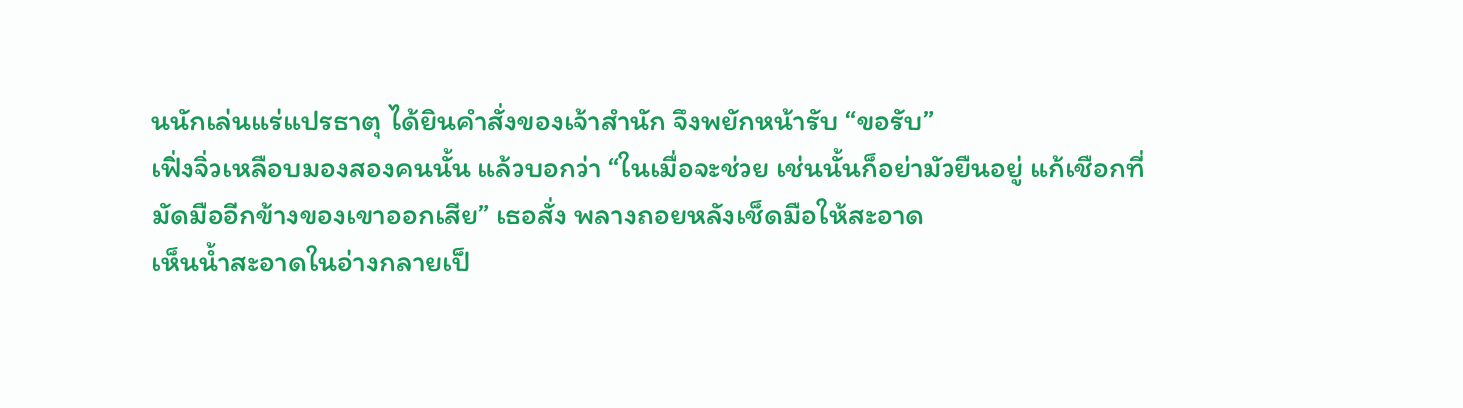นนักเล่นแร่แปรธาตุ ได้ยินคำสั่งของเจ้าสำนัก จึงพยักหน้ารับ “ขอรับ”
เฟิ่งจิ่วเหลือบมองสองคนนั้น แล้วบอกว่า “ในเมื่อจะช่วย เช่นนั้นก็อย่ามัวยืนอยู่ แก้เชือกที่มัดมืออีกข้างของเขาออกเสีย” เธอสั่ง พลางถอยหลังเช็ดมือให้สะอาด
เห็นน้ำสะอาดในอ่างกลายเป็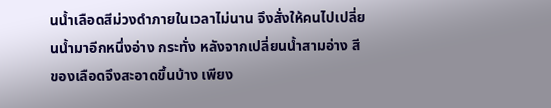นน้ำเลือดสีม่วงดำภายในเวลาไม่นาน จึงสั่งให้คนไปเปลี่ยนน้ำมาอีกหนึ่งอ่าง กระทั่ง หลังจากเปลี่ยนน้ำสามอ่าง สีของเลือดจึงสะอาดขึ้นบ้าง เพียง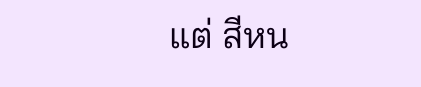แต่ สีหน